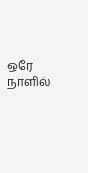ஒரே நாளில்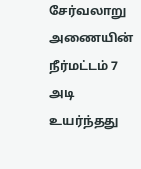சேர்வலாறு அணையின் நீர்மட்டம் 7 அடி உயர்ந்தது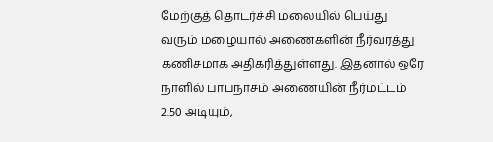மேற்குத் தொடர்ச்சி மலையில் பெய்து வரும் மழையால் அணைகளின் நீர்வரத்து கணிசமாக அதிகரித்துள்ளது. இதனால் ஒரே நாளில் பாபநாசம் அணையின் நீர்மட்டம் 2.50 அடியும்,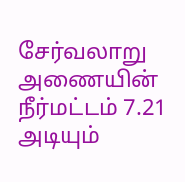சேர்வலாறு அணையின் நீர்மட்டம் 7.21 அடியும்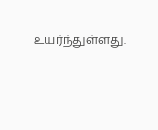உயர்ந்துள்ளது.